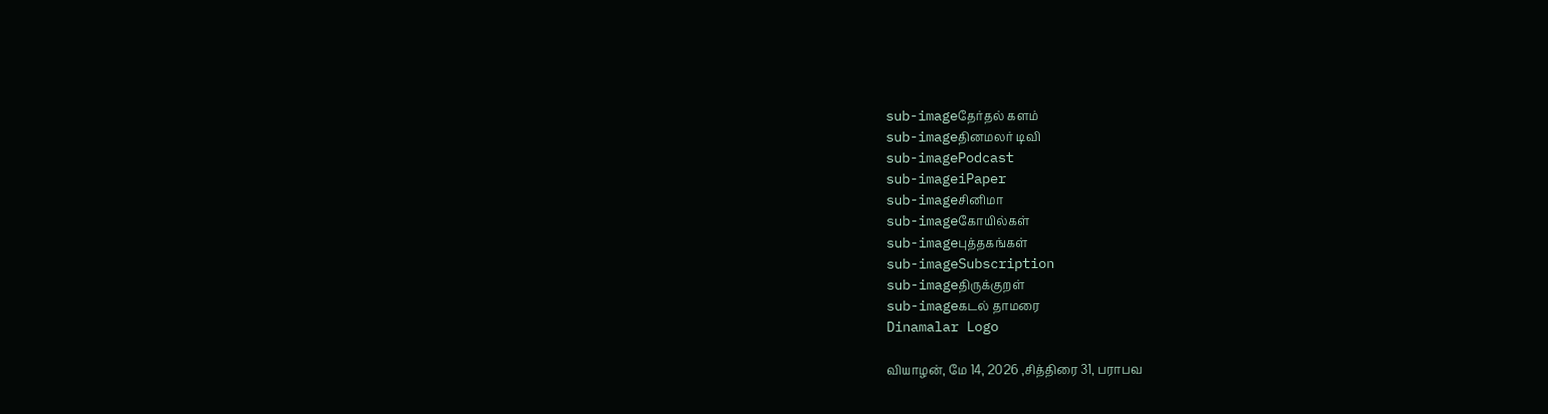sub-imageதேர்தல் களம்
sub-imageதினமலர் டிவி
sub-imagePodcast
sub-imageiPaper
sub-imageசினிமா
sub-imageகோயில்கள்
sub-imageபுத்தகங்கள்
sub-imageSubscription
sub-imageதிருக்குறள்
sub-imageகடல் தாமரை
Dinamalar Logo

வியாழன், மே 14, 2026 ,சித்திரை 31, பராபவ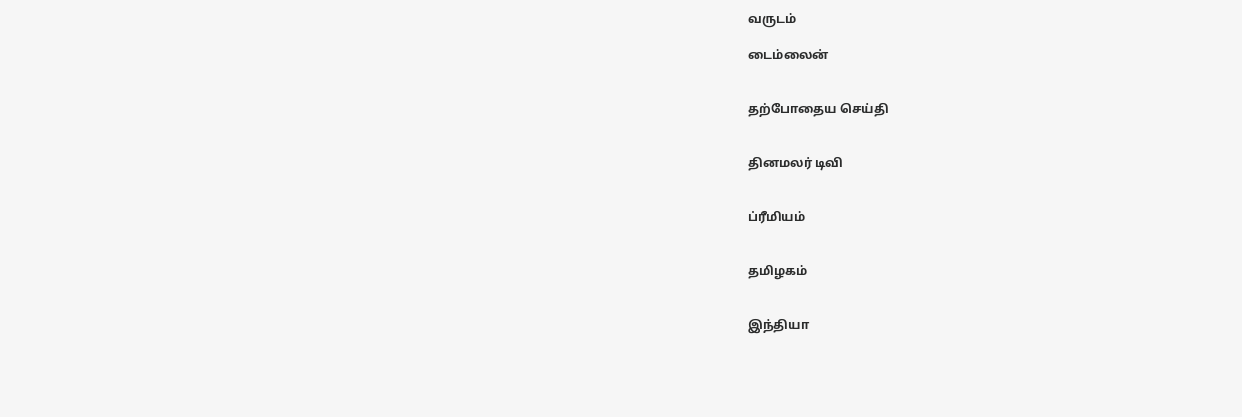வருடம்

டைம்லைன்


தற்போதைய செய்தி


தினமலர் டிவி


ப்ரீமியம்


தமிழகம்


இந்தியா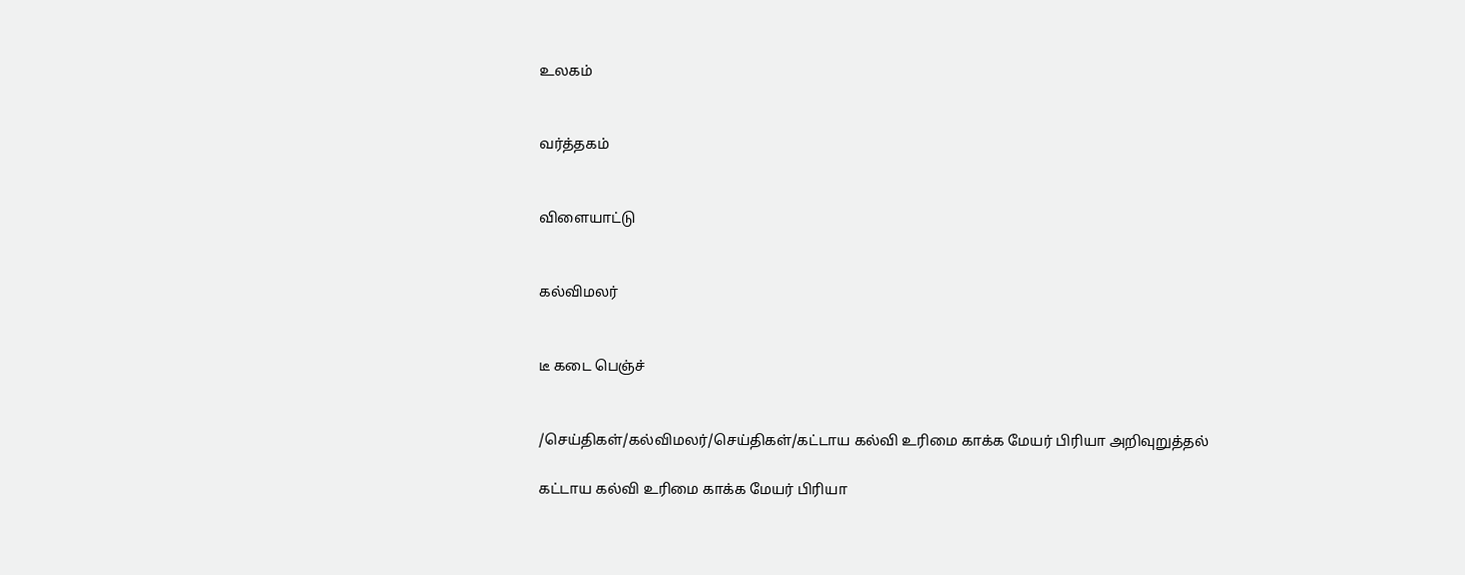உலகம்


வர்த்தகம்


விளையாட்டு


கல்விமலர்


டீ கடை பெஞ்ச்


/செய்திகள்/கல்விமலர்/செய்திகள்/கட்டாய கல்வி உரிமை காக்க மேயர் பிரியா அறிவுறுத்தல்

கட்டாய கல்வி உரிமை காக்க மேயர் பிரியா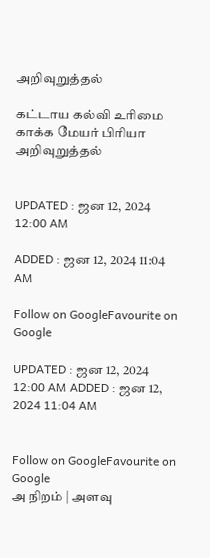அறிவுறுத்தல்

கட்டாய கல்வி உரிமை காக்க மேயர் பிரியா அறிவுறுத்தல்


UPDATED : ஜன 12, 2024 12:00 AM

ADDED : ஜன 12, 2024 11:04 AM

Follow on GoogleFavourite on Google

UPDATED : ஜன 12, 2024 12:00 AM ADDED : ஜன 12, 2024 11:04 AM


Follow on GoogleFavourite on Google
அ நிறம் | அளவு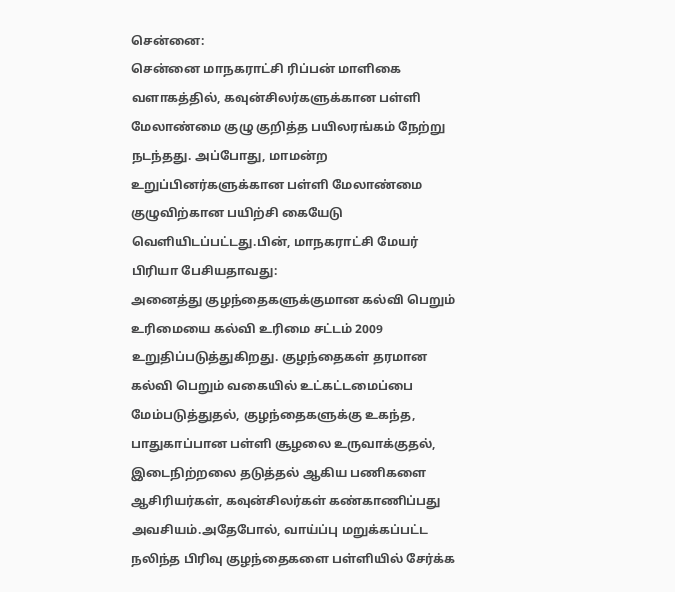சென்னை:
சென்னை மாநகராட்சி ரிப்பன் மாளிகை வளாகத்தில், கவுன்சிலர்களுக்கான பள்ளி மேலாண்மை குழு குறித்த பயிலரங்கம் நேற்று நடந்தது. அப்போது, மாமன்ற உறுப்பினர்களுக்கான பள்ளி மேலாண்மை குழுவிற்கான பயிற்சி கையேடு வெளியிடப்பட்டது.பின், மாநகராட்சி மேயர் பிரியா பேசியதாவது:
அனைத்து குழந்தைகளுக்குமான கல்வி பெறும் உரிமையை கல்வி உரிமை சட்டம் 2009 உறுதிப்படுத்துகிறது. குழந்தைகள் தரமான கல்வி பெறும் வகையில் உட்கட்டமைப்பை மேம்படுத்துதல், குழந்தைகளுக்கு உகந்த, பாதுகாப்பான பள்ளி சூழலை உருவாக்குதல், இடைநிற்றலை தடுத்தல் ஆகிய பணிகளை ஆசிரியர்கள், கவுன்சிலர்கள் கண்காணிப்பது அவசியம்.அதேபோல், வாய்ப்பு மறுக்கப்பட்ட நலிந்த பிரிவு குழந்தைகளை பள்ளியில் சேர்க்க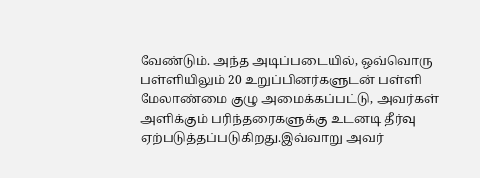வேண்டும். அந்த அடிப்படையில், ஒவ்வொரு பள்ளியிலும் 20 உறுப்பினர்களுடன் பள்ளி மேலாண்மை குழு அமைக்கப்பட்டு, அவர்கள் அளிக்கும் பரிந்தரைகளுக்கு உடனடி தீர்வு ஏற்படுத்தப்படுகிறது.இவ்வாறு அவர்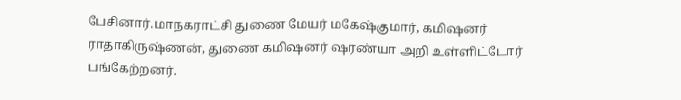பேசினார்.மாநகராட்சி துணை மேயர் மகேஷ்குமார், கமிஷனர் ராதாகிருஷ்ணன், துணை கமிஷனர் ஷரண்யா அறி உள்ளிட்டோர் பங்கேற்றனர்.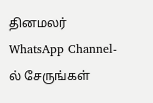தினமலர் WhatsApp Channel-ல் சேருங்கள்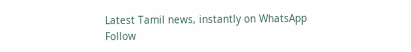Latest Tamil news, instantly on WhatsApp
Follow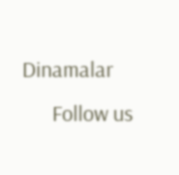Dinamalar
      Follow us